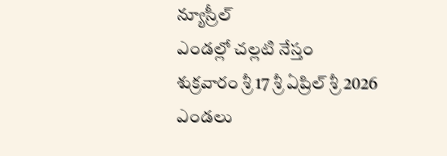న్యూస్రీల్
ఎండల్లో చల్లటి నేస్తం
శుక్రవారం శ్రీ 17 శ్రీ ఏప్రిల్ శ్రీ 2026
ఎండలు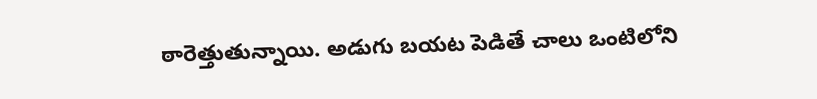ఠారెత్తుతున్నాయి. అడుగు బయట పెడితే చాలు ఒంటిలోని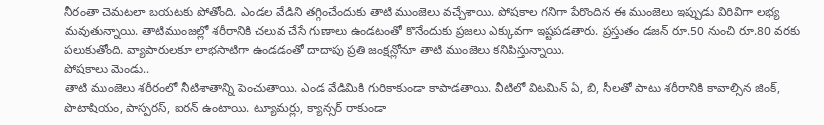నీరంతా చెమటలా బయటకు పోతోంది. ఎండల వేడిని తగ్గించేందుకు తాటి ముంజెలు వచ్చేశాయి. పోషకాల గనిగా పేరొందిన ఈ ముంజెలు ఇప్పుడు విరివిగా లభ్య
మవుతున్నాయి. తాటిముంజల్లో శరీరానికి చలువ చేసే గుణాలు ఉండటంతో కొనేందుకు ప్రజలు ఎక్కువగా ఇష్టపడతారు. ప్రస్తుతం డజన్ రూ.50 నుంచి రూ.80 వరకు పలుకుతోంది. వ్యాపారులకూ లాభసాటిగా ఉండడంతో దాదాపు ప్రతి జంక్షన్లోనూ తాటి ముంజెలు కనిపిస్తున్నాయి.
పోషకాలు మెండు..
తాటి ముంజెలు శరీరంలో నీటిశాతాన్ని పెంచుతాయి. ఎండ వేడిమికి గురికాకుండా కాపాడతాయి. వీటిలో విటమిన్ ఏ, బి, సీలతో పాటు శరీరానికి కావాల్సిన జింక్, పొటాషియం, పాస్పరస్, ఐరన్ ఉంటాయి. ట్యూమర్లు, క్యాన్సర్ రాకుండా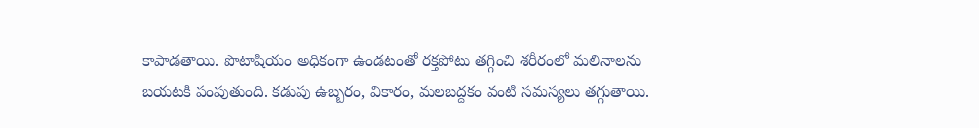కాపాడతాయి. పొటాషియం అధికంగా ఉండటంతో రక్తపోటు తగ్గించి శరీరంలో మలినాలను బయటకి పంపుతుంది. కడుపు ఉబ్బరం, వికారం, మలబద్దకం వంటి సమస్యలు తగ్గుతాయి.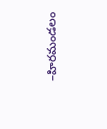–హిరమండలం